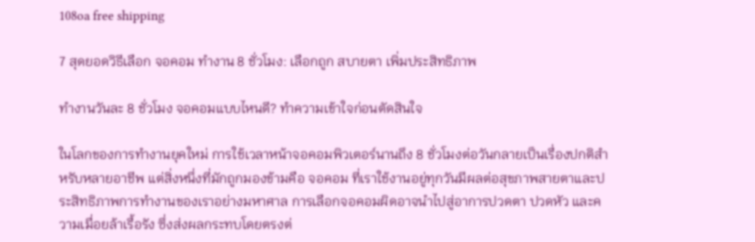108oa free shipping

7 สุดยอดวิธีเลือก จอคอม ทำงาน 8 ชั่วโมง: เลือกถูก สบายตา เพิ่มประสิทธิภาพ

ทำงานวันละ 8 ชั่วโมง จอคอมแบบไหนดี? ทำความเข้าใจก่อนตัดสินใจ

ในโลกของการทำงานยุคใหม่ การใช้เวลาหน้าจอคอมพิวเตอร์นานถึง 8 ชั่วโมงต่อวันกลายเป็นเรื่องปกติสำหรับหลายอาชีพ แต่สิ่งหนึ่งที่มักถูกมองข้ามคือ จอคอม ที่เราใช้งานอยู่ทุกวันมีผลต่อสุขภาพสายตาและประสิทธิภาพการทำงานของเราอย่างมหาศาล การเลือกจอคอมผิดอาจนำไปสู่อาการปวดตา ปวดหัว และความเมื่อยล้าเรื้อรัง ซึ่งส่งผลกระทบโดยตรงต่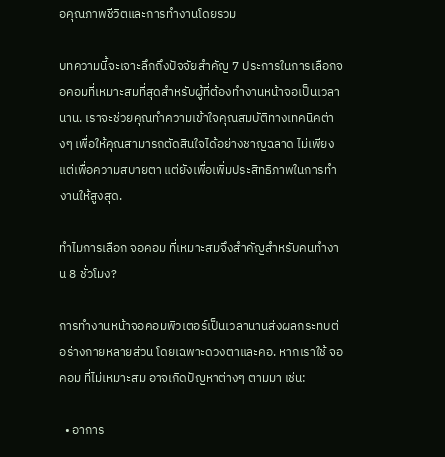อคุณภาพชีวิตและการทำงานโดยรวม

บทความนี้จะเจาะลึกถึงปัจจัยสำคัญ 7 ประการในการเลือกจอคอมที่เหมาะสมที่สุดสำหรับผู้ที่ต้องทำงานหน้าจอเป็นเวลานาน. เราจะช่วยคุณทำความเข้าใจคุณสมบัติทางเทคนิคต่างๆ เพื่อให้คุณสามารถตัดสินใจได้อย่างชาญฉลาด ไม่เพียงแต่เพื่อความสบายตา แต่ยังเพื่อเพิ่มประสิทธิภาพในการทำงานให้สูงสุด.

ทำไมการเลือก จอคอม ที่เหมาะสมจึงสำคัญสำหรับคนทำงาน 8 ชั่วโมง?

การทำงานหน้าจอคอมพิวเตอร์เป็นเวลานานส่งผลกระทบต่อร่างกายหลายส่วน โดยเฉพาะดวงตาและคอ. หากเราใช้ จอคอม ที่ไม่เหมาะสม อาจเกิดปัญหาต่างๆ ตามมา เช่น:

  • อาการ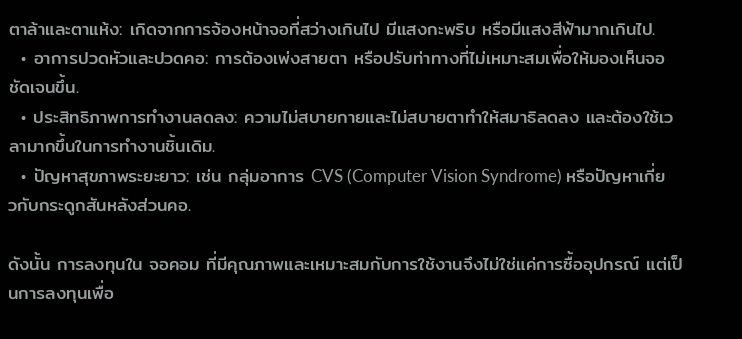ตาล้าและตาแห้ง: เกิดจากการจ้องหน้าจอที่สว่างเกินไป มีแสงกะพริบ หรือมีแสงสีฟ้ามากเกินไป.
  • อาการปวดหัวและปวดคอ: การต้องเพ่งสายตา หรือปรับท่าทางที่ไม่เหมาะสมเพื่อให้มองเห็นจอชัดเจนขึ้น.
  • ประสิทธิภาพการทำงานลดลง: ความไม่สบายกายและไม่สบายตาทำให้สมาธิลดลง และต้องใช้เวลามากขึ้นในการทำงานชิ้นเดิม.
  • ปัญหาสุขภาพระยะยาว: เช่น กลุ่มอาการ CVS (Computer Vision Syndrome) หรือปัญหาเกี่ยวกับกระดูกสันหลังส่วนคอ.

ดังนั้น การลงทุนใน จอคอม ที่มีคุณภาพและเหมาะสมกับการใช้งานจึงไม่ใช่แค่การซื้ออุปกรณ์ แต่เป็นการลงทุนเพื่อ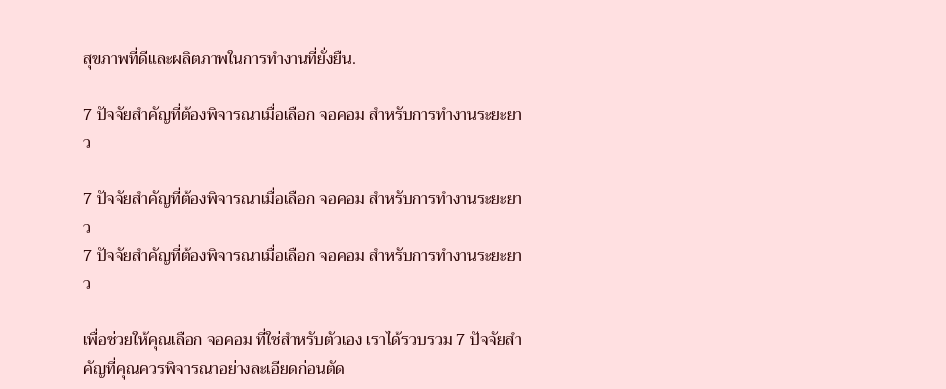สุขภาพที่ดีและผลิตภาพในการทำงานที่ยั่งยืน.

7 ปัจจัยสำคัญที่ต้องพิจารณาเมื่อเลือก จอคอม สำหรับการทำงานระยะยาว

7 ปัจจัยสำคัญที่ต้องพิจารณาเมื่อเลือก จอคอม สำหรับการทำงานระยะยาว
7 ปัจจัยสำคัญที่ต้องพิจารณาเมื่อเลือก จอคอม สำหรับการทำงานระยะยาว

เพื่อช่วยให้คุณเลือก จอคอม ที่ใช่สำหรับตัวเอง เราได้รวบรวม 7 ปัจจัยสำคัญที่คุณควรพิจารณาอย่างละเอียดก่อนตัด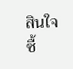สินใจซื้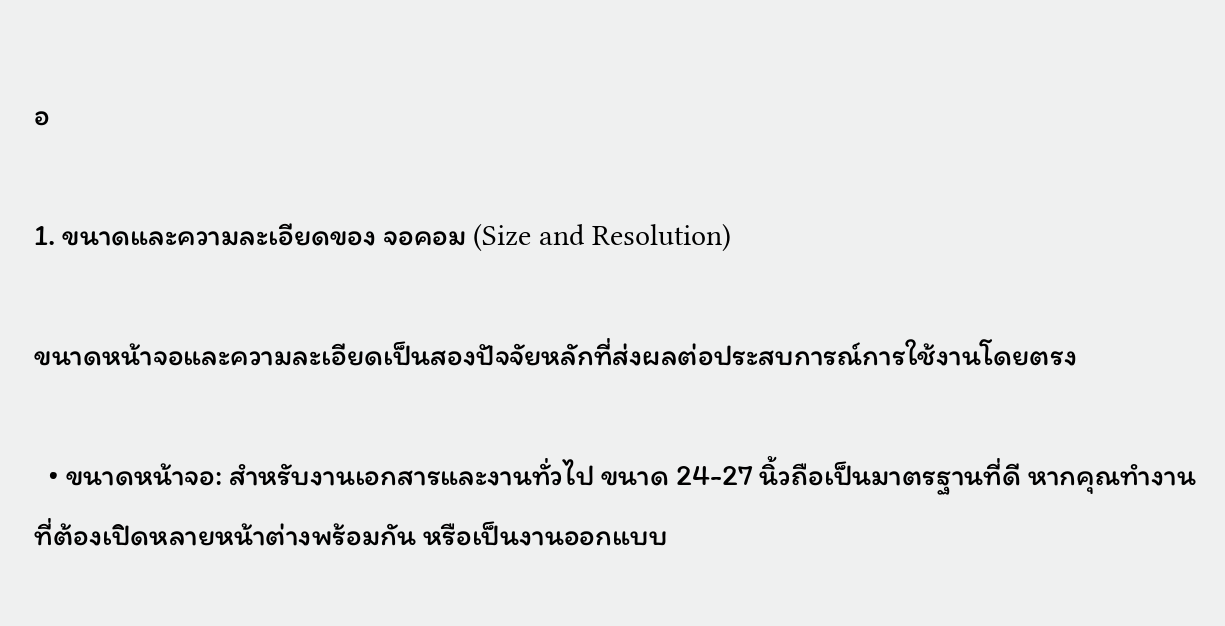อ

1. ขนาดและความละเอียดของ จอคอม (Size and Resolution)

ขนาดหน้าจอและความละเอียดเป็นสองปัจจัยหลักที่ส่งผลต่อประสบการณ์การใช้งานโดยตรง

  • ขนาดหน้าจอ: สำหรับงานเอกสารและงานทั่วไป ขนาด 24-27 นิ้วถือเป็นมาตรฐานที่ดี หากคุณทำงานที่ต้องเปิดหลายหน้าต่างพร้อมกัน หรือเป็นงานออกแบบ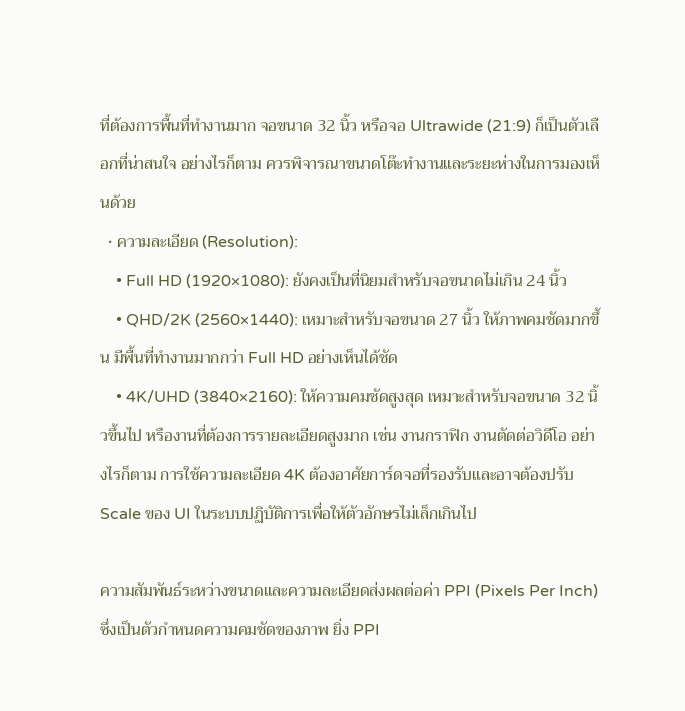ที่ต้องการพื้นที่ทำงานมาก จอขนาด 32 นิ้ว หรือจอ Ultrawide (21:9) ก็เป็นตัวเลือกที่น่าสนใจ อย่างไรก็ตาม ควรพิจารณาขนาดโต๊ะทำงานและระยะห่างในการมองเห็นด้วย
  • ความละเอียด (Resolution):
    • Full HD (1920×1080): ยังคงเป็นที่นิยมสำหรับจอขนาดไม่เกิน 24 นิ้ว
    • QHD/2K (2560×1440): เหมาะสำหรับจอขนาด 27 นิ้ว ให้ภาพคมชัดมากขึ้น มีพื้นที่ทำงานมากกว่า Full HD อย่างเห็นได้ชัด
    • 4K/UHD (3840×2160): ให้ความคมชัดสูงสุด เหมาะสำหรับจอขนาด 32 นิ้วขึ้นไป หรืองานที่ต้องการรายละเอียดสูงมาก เช่น งานกราฟิก งานตัดต่อวิดีโอ อย่างไรก็ตาม การใช้ความละเอียด 4K ต้องอาศัยการ์ดจอที่รองรับและอาจต้องปรับ Scale ของ UI ในระบบปฏิบัติการเพื่อให้ตัวอักษรไม่เล็กเกินไป

ความสัมพันธ์ระหว่างขนาดและความละเอียดส่งผลต่อค่า PPI (Pixels Per Inch) ซึ่งเป็นตัวกำหนดความคมชัดของภาพ ยิ่ง PPI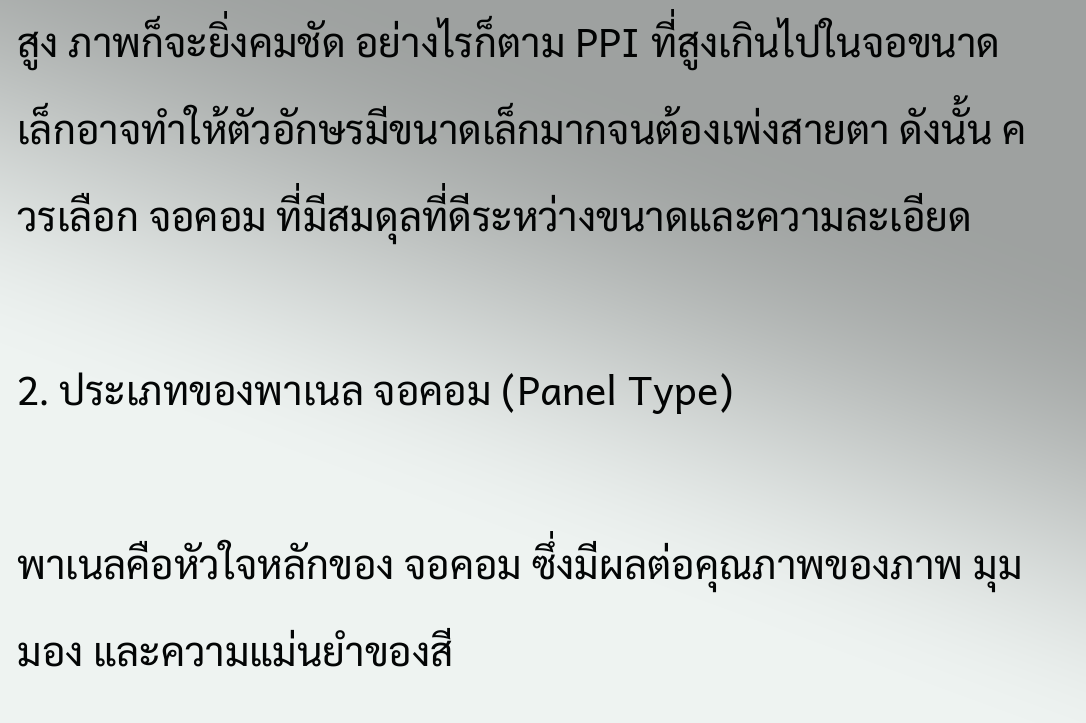สูง ภาพก็จะยิ่งคมชัด อย่างไรก็ตาม PPI ที่สูงเกินไปในจอขนาดเล็กอาจทำให้ตัวอักษรมีขนาดเล็กมากจนต้องเพ่งสายตา ดังนั้น ควรเลือก จอคอม ที่มีสมดุลที่ดีระหว่างขนาดและความละเอียด

2. ประเภทของพาเนล จอคอม (Panel Type)

พาเนลคือหัวใจหลักของ จอคอม ซึ่งมีผลต่อคุณภาพของภาพ มุมมอง และความแม่นยำของสี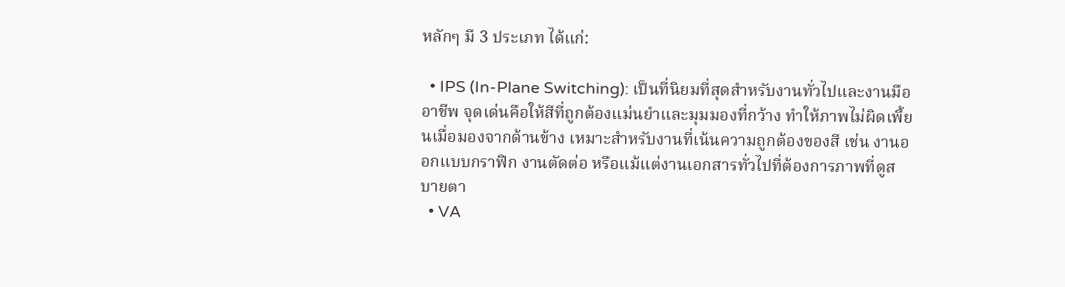หลักๆ มี 3 ประเภท ได้แก่:

  • IPS (In-Plane Switching): เป็นที่นิยมที่สุดสำหรับงานทั่วไปและงานมืออาชีพ จุดเด่นคือให้สีที่ถูกต้องแม่นยำและมุมมองที่กว้าง ทำให้ภาพไม่ผิดเพี้ยนเมื่อมองจากด้านข้าง เหมาะสำหรับงานที่เน้นความถูกต้องของสี เช่น งานออกแบบกราฟิก งานตัดต่อ หรือแม้แต่งานเอกสารทั่วไปที่ต้องการภาพที่ดูสบายตา
  • VA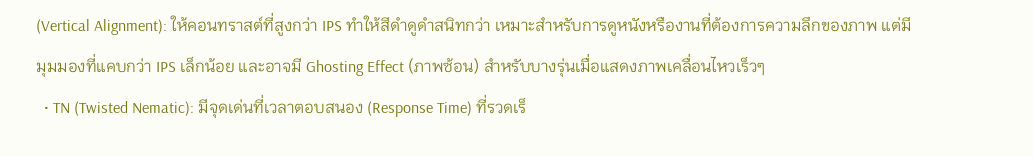(Vertical Alignment): ให้คอนทราสต์ที่สูงกว่า IPS ทำให้สีดำดูดำสนิทกว่า เหมาะสำหรับการดูหนังหรืองานที่ต้องการความลึกของภาพ แต่มีมุมมองที่แคบกว่า IPS เล็กน้อย และอาจมี Ghosting Effect (ภาพซ้อน) สำหรับบางรุ่นเมื่อแสดงภาพเคลื่อนไหวเร็วๆ
  • TN (Twisted Nematic): มีจุดเด่นที่เวลาตอบสนอง (Response Time) ที่รวดเร็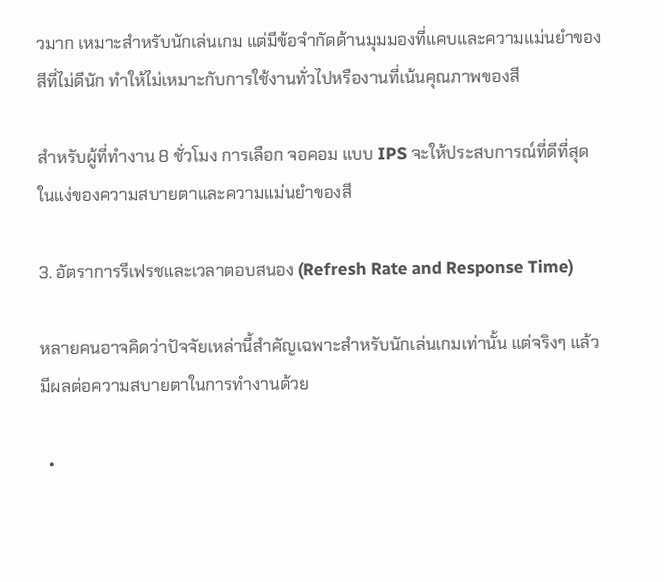วมาก เหมาะสำหรับนักเล่นเกม แต่มีข้อจำกัดด้านมุมมองที่แคบและความแม่นยำของสีที่ไม่ดีนัก ทำให้ไม่เหมาะกับการใช้งานทั่วไปหรืองานที่เน้นคุณภาพของสี

สำหรับผู้ที่ทำงาน 8 ชั่วโมง การเลือก จอคอม แบบ IPS จะให้ประสบการณ์ที่ดีที่สุดในแง่ของความสบายตาและความแม่นยำของสี

3. อัตราการรีเฟรชและเวลาตอบสนอง (Refresh Rate and Response Time)

หลายคนอาจคิดว่าปัจจัยเหล่านี้สำคัญเฉพาะสำหรับนักเล่นเกมเท่านั้น แต่จริงๆ แล้วมีผลต่อความสบายตาในการทำงานด้วย

  •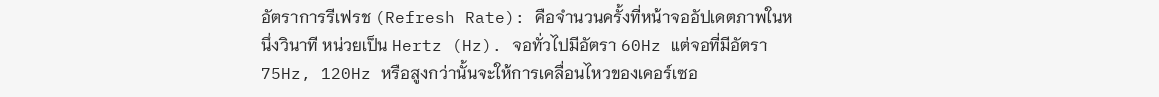อัตราการรีเฟรช (Refresh Rate): คือจำนวนครั้งที่หน้าจออัปเดตภาพในหนึ่งวินาที หน่วยเป็น Hertz (Hz). จอทั่วไปมีอัตรา 60Hz แต่จอที่มีอัตรา 75Hz, 120Hz หรือสูงกว่านั้นจะให้การเคลื่อนไหวของเคอร์เซอ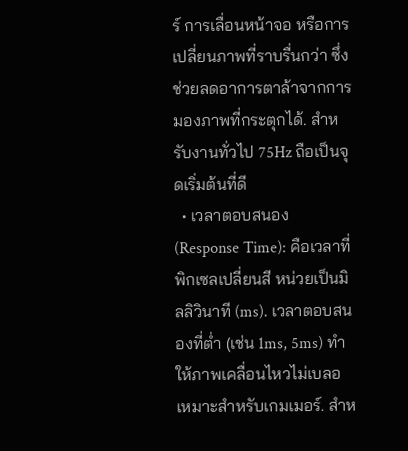ร์ การเลื่อนหน้าจอ หรือการเปลี่ยนภาพที่ราบรื่นกว่า ซึ่งช่วยลดอาการตาล้าจากการมองภาพที่กระตุกได้. สำหรับงานทั่วไป 75Hz ถือเป็นจุดเริ่มต้นที่ดี
  • เวลาตอบสนอง (Response Time): คือเวลาที่พิกเซลเปลี่ยนสี หน่วยเป็นมิลลิวินาที (ms). เวลาตอบสนองที่ต่ำ (เช่น 1ms, 5ms) ทำให้ภาพเคลื่อนไหวไม่เบลอ เหมาะสำหรับเกมเมอร์. สำห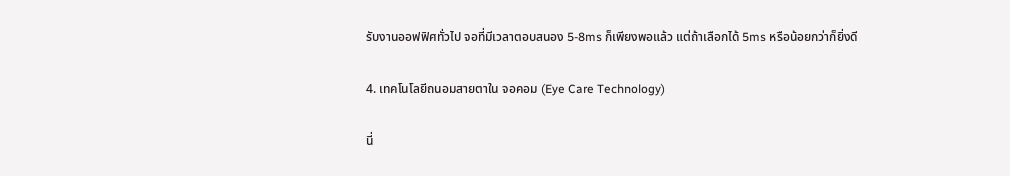รับงานออฟฟิศทั่วไป จอที่มีเวลาตอบสนอง 5-8ms ก็เพียงพอแล้ว แต่ถ้าเลือกได้ 5ms หรือน้อยกว่าก็ยิ่งดี

4. เทคโนโลยีถนอมสายตาใน จอคอม (Eye Care Technology)

นี่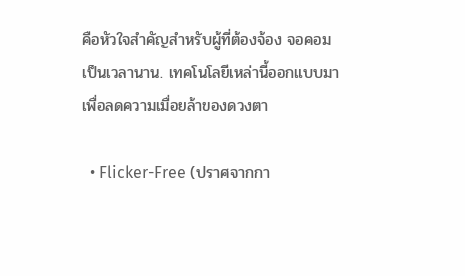คือหัวใจสำคัญสำหรับผู้ที่ต้องจ้อง จอคอม เป็นเวลานาน. เทคโนโลยีเหล่านี้ออกแบบมาเพื่อลดความเมื่อยล้าของดวงตา

  • Flicker-Free (ปราศจากกา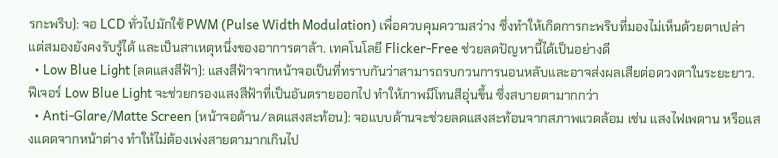รกะพริบ): จอ LCD ทั่วไปมักใช้ PWM (Pulse Width Modulation) เพื่อควบคุมความสว่าง ซึ่งทำให้เกิดการกะพริบที่มองไม่เห็นด้วยตาเปล่า แต่สมองยังคงรับรู้ได้ และเป็นสาเหตุหนึ่งของอาการตาล้า. เทคโนโลยี Flicker-Free ช่วยลดปัญหานี้ได้เป็นอย่างดี
  • Low Blue Light (ลดแสงสีฟ้า): แสงสีฟ้าจากหน้าจอเป็นที่ทราบกันว่าสามารถรบกวนการนอนหลับและอาจส่งผลเสียต่อดวงตาในระยะยาว. ฟีเจอร์ Low Blue Light จะช่วยกรองแสงสีฟ้าที่เป็นอันตรายออกไป ทำให้ภาพมีโทนสีอุ่นขึ้น ซึ่งสบายตามากกว่า
  • Anti-Glare/Matte Screen (หน้าจอด้าน/ลดแสงสะท้อน): จอแบบด้านจะช่วยลดแสงสะท้อนจากสภาพแวดล้อม เช่น แสงไฟเพดาน หรือแสงแดดจากหน้าต่าง ทำให้ไม่ต้องเพ่งสายตามากเกินไป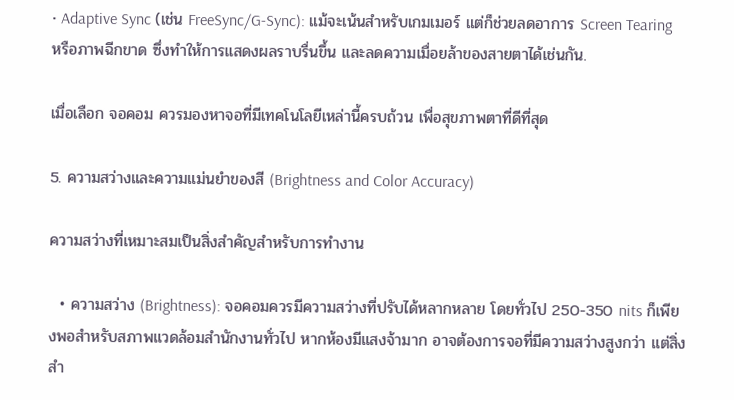• Adaptive Sync (เช่น FreeSync/G-Sync): แม้จะเน้นสำหรับเกมเมอร์ แต่ก็ช่วยลดอาการ Screen Tearing หรือภาพฉีกขาด ซึ่งทำให้การแสดงผลราบรื่นขึ้น และลดความเมื่อยล้าของสายตาได้เช่นกัน.

เมื่อเลือก จอคอม ควรมองหาจอที่มีเทคโนโลยีเหล่านี้ครบถ้วน เพื่อสุขภาพตาที่ดีที่สุด

5. ความสว่างและความแม่นยำของสี (Brightness and Color Accuracy)

ความสว่างที่เหมาะสมเป็นสิ่งสำคัญสำหรับการทำงาน

  • ความสว่าง (Brightness): จอคอมควรมีความสว่างที่ปรับได้หลากหลาย โดยทั่วไป 250-350 nits ก็เพียงพอสำหรับสภาพแวดล้อมสำนักงานทั่วไป หากห้องมีแสงจ้ามาก อาจต้องการจอที่มีความสว่างสูงกว่า แต่สิ่งสำ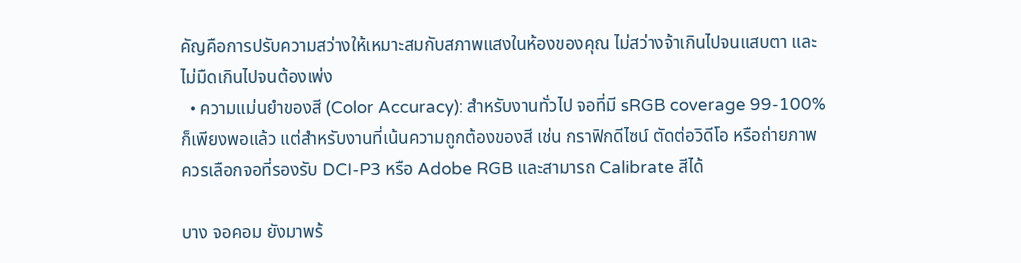คัญคือการปรับความสว่างให้เหมาะสมกับสภาพแสงในห้องของคุณ ไม่สว่างจ้าเกินไปจนแสบตา และไม่มืดเกินไปจนต้องเพ่ง
  • ความแม่นยำของสี (Color Accuracy): สำหรับงานทั่วไป จอที่มี sRGB coverage 99-100% ก็เพียงพอแล้ว แต่สำหรับงานที่เน้นความถูกต้องของสี เช่น กราฟิกดีไซน์ ตัดต่อวิดีโอ หรือถ่ายภาพ ควรเลือกจอที่รองรับ DCI-P3 หรือ Adobe RGB และสามารถ Calibrate สีได้

บาง จอคอม ยังมาพร้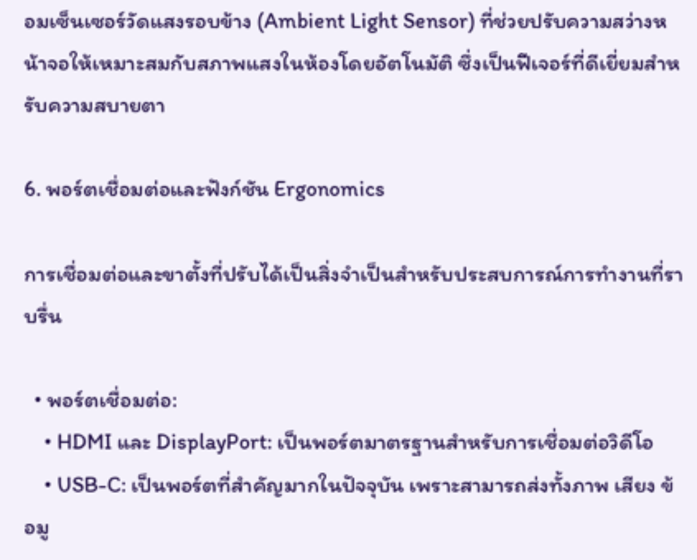อมเซ็นเซอร์วัดแสงรอบข้าง (Ambient Light Sensor) ที่ช่วยปรับความสว่างหน้าจอให้เหมาะสมกับสภาพแสงในห้องโดยอัตโนมัติ ซึ่งเป็นฟีเจอร์ที่ดีเยี่ยมสำหรับความสบายตา

6. พอร์ตเชื่อมต่อและฟังก์ชัน Ergonomics

การเชื่อมต่อและขาตั้งที่ปรับได้เป็นสิ่งจำเป็นสำหรับประสบการณ์การทำงานที่ราบรื่น

  • พอร์ตเชื่อมต่อ:
    • HDMI และ DisplayPort: เป็นพอร์ตมาตรฐานสำหรับการเชื่อมต่อวิดีโอ
    • USB-C: เป็นพอร์ตที่สำคัญมากในปัจจุบัน เพราะสามารถส่งทั้งภาพ เสียง ข้อมู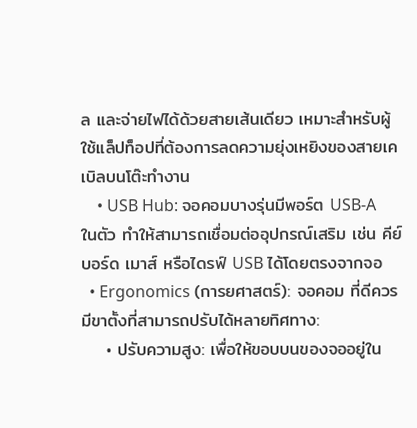ล และจ่ายไฟได้ด้วยสายเส้นเดียว เหมาะสำหรับผู้ใช้แล็ปท็อปที่ต้องการลดความยุ่งเหยิงของสายเคเบิลบนโต๊ะทำงาน
    • USB Hub: จอคอมบางรุ่นมีพอร์ต USB-A ในตัว ทำให้สามารถเชื่อมต่ออุปกรณ์เสริม เช่น คีย์บอร์ด เมาส์ หรือไดรฟ์ USB ได้โดยตรงจากจอ
  • Ergonomics (การยศาสตร์): จอคอม ที่ดีควรมีขาตั้งที่สามารถปรับได้หลายทิศทาง:
    • ปรับความสูง: เพื่อให้ขอบบนของจออยู่ใน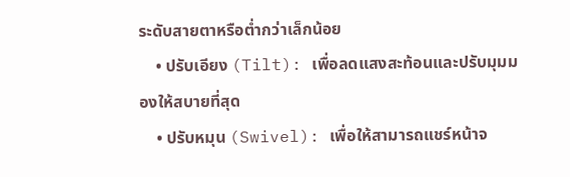ระดับสายตาหรือต่ำกว่าเล็กน้อย
    • ปรับเอียง (Tilt): เพื่อลดแสงสะท้อนและปรับมุมมองให้สบายที่สุด
    • ปรับหมุน (Swivel): เพื่อให้สามารถแชร์หน้าจ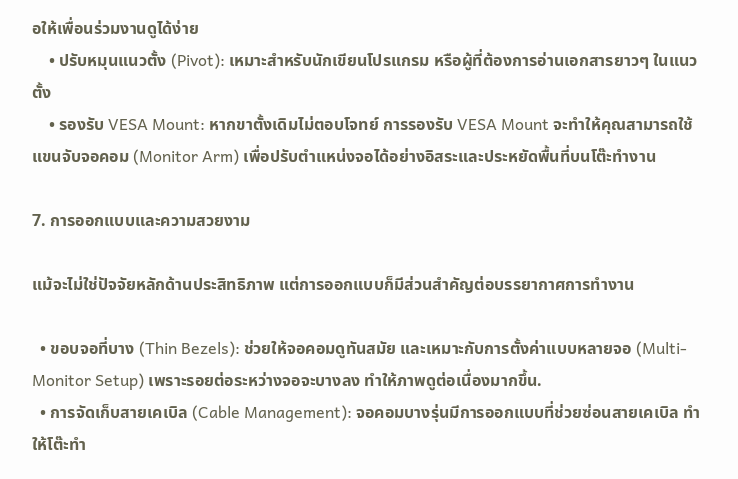อให้เพื่อนร่วมงานดูได้ง่าย
    • ปรับหมุนแนวตั้ง (Pivot): เหมาะสำหรับนักเขียนโปรแกรม หรือผู้ที่ต้องการอ่านเอกสารยาวๆ ในแนวตั้ง
    • รองรับ VESA Mount: หากขาตั้งเดิมไม่ตอบโจทย์ การรองรับ VESA Mount จะทำให้คุณสามารถใช้แขนจับจอคอม (Monitor Arm) เพื่อปรับตำแหน่งจอได้อย่างอิสระและประหยัดพื้นที่บนโต๊ะทำงาน

7. การออกแบบและความสวยงาม

แม้จะไม่ใช่ปัจจัยหลักด้านประสิทธิภาพ แต่การออกแบบก็มีส่วนสำคัญต่อบรรยากาศการทำงาน

  • ขอบจอที่บาง (Thin Bezels): ช่วยให้จอคอมดูทันสมัย และเหมาะกับการตั้งค่าแบบหลายจอ (Multi-Monitor Setup) เพราะรอยต่อระหว่างจอจะบางลง ทำให้ภาพดูต่อเนื่องมากขึ้น.
  • การจัดเก็บสายเคเบิล (Cable Management): จอคอมบางรุ่นมีการออกแบบที่ช่วยซ่อนสายเคเบิล ทำให้โต๊ะทำ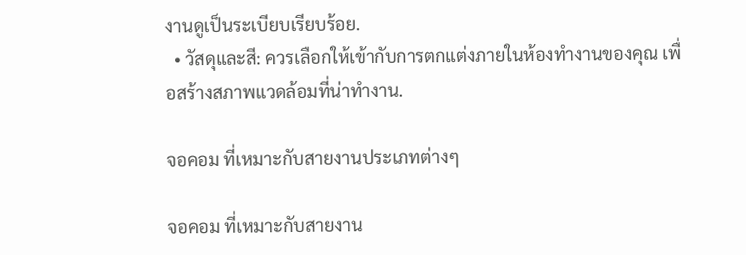งานดูเป็นระเบียบเรียบร้อย.
  • วัสดุและสี: ควรเลือกให้เข้ากับการตกแต่งภายในห้องทำงานของคุณ เพื่อสร้างสภาพแวดล้อมที่น่าทำงาน.

จอคอม ที่เหมาะกับสายงานประเภทต่างๆ

จอคอม ที่เหมาะกับสายงาน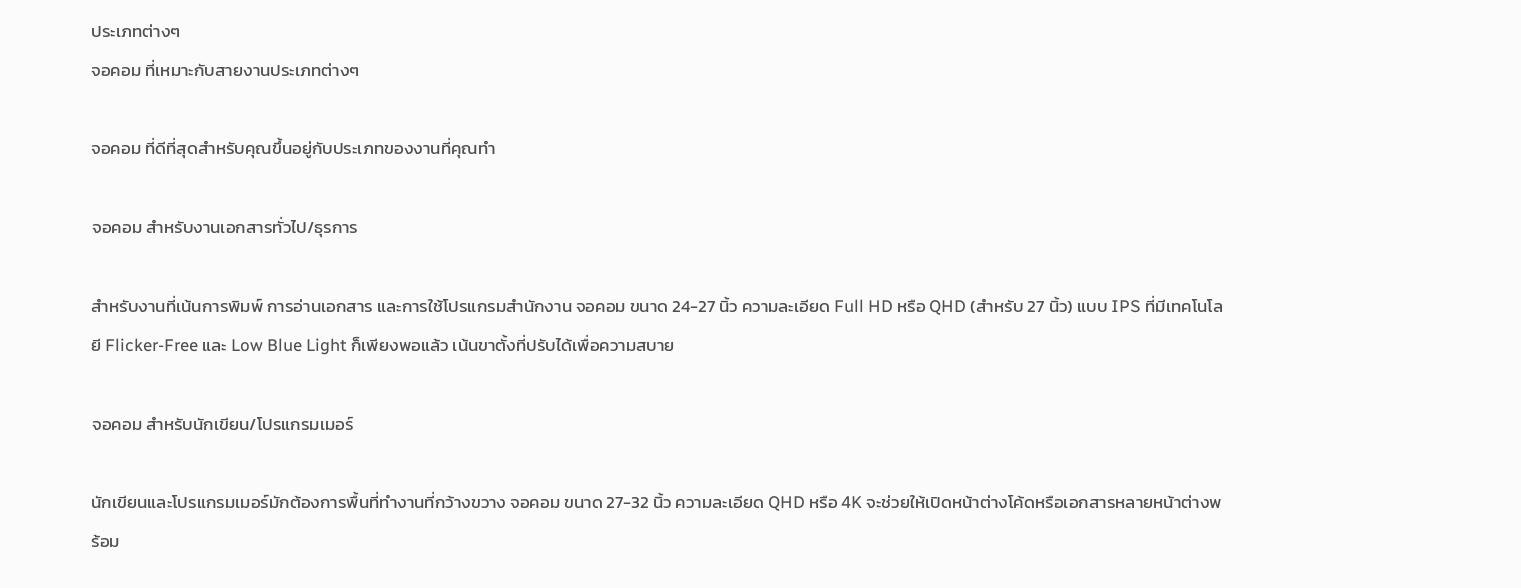ประเภทต่างๆ
จอคอม ที่เหมาะกับสายงานประเภทต่างๆ

จอคอม ที่ดีที่สุดสำหรับคุณขึ้นอยู่กับประเภทของงานที่คุณทำ

จอคอม สำหรับงานเอกสารทั่วไป/ธุรการ

สำหรับงานที่เน้นการพิมพ์ การอ่านเอกสาร และการใช้โปรแกรมสำนักงาน จอคอม ขนาด 24-27 นิ้ว ความละเอียด Full HD หรือ QHD (สำหรับ 27 นิ้ว) แบบ IPS ที่มีเทคโนโลยี Flicker-Free และ Low Blue Light ก็เพียงพอแล้ว เน้นขาตั้งที่ปรับได้เพื่อความสบาย

จอคอม สำหรับนักเขียน/โปรแกรมเมอร์

นักเขียนและโปรแกรมเมอร์มักต้องการพื้นที่ทำงานที่กว้างขวาง จอคอม ขนาด 27-32 นิ้ว ความละเอียด QHD หรือ 4K จะช่วยให้เปิดหน้าต่างโค้ดหรือเอกสารหลายหน้าต่างพร้อม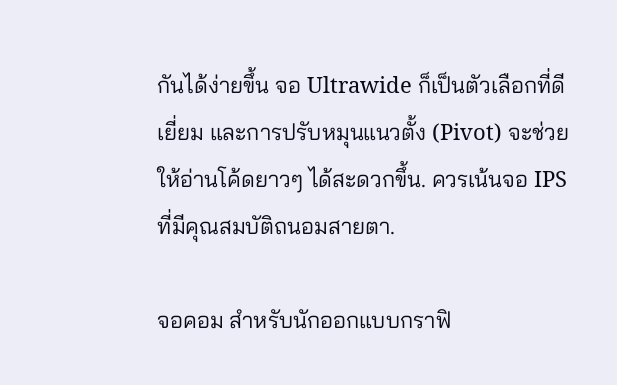กันได้ง่ายขึ้น จอ Ultrawide ก็เป็นตัวเลือกที่ดีเยี่ยม และการปรับหมุนแนวตั้ง (Pivot) จะช่วยให้อ่านโค้ดยาวๆ ได้สะดวกขึ้น. ควรเน้นจอ IPS ที่มีคุณสมบัติถนอมสายตา.

จอคอม สำหรับนักออกแบบกราฟิ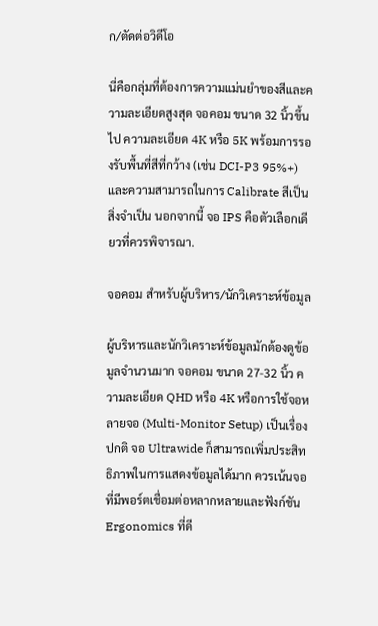ก/ตัดต่อวิดีโอ

นี่คือกลุ่มที่ต้องการความแม่นยำของสีและความละเอียดสูงสุด จอคอม ขนาด 32 นิ้วขึ้นไป ความละเอียด 4K หรือ 5K พร้อมการรองรับพื้นที่สีที่กว้าง (เช่น DCI-P3 95%+) และความสามารถในการ Calibrate สีเป็นสิ่งจำเป็น นอกจากนี้ จอ IPS คือตัวเลือกเดียวที่ควรพิจารณา.

จอคอม สำหรับผู้บริหาร/นักวิเคราะห์ข้อมูล

ผู้บริหารและนักวิเคราะห์ข้อมูลมักต้องดูข้อมูลจำนวนมาก จอคอม ขนาด 27-32 นิ้ว ความละเอียด QHD หรือ 4K หรือการใช้จอหลายจอ (Multi-Monitor Setup) เป็นเรื่องปกติ จอ Ultrawide ก็สามารถเพิ่มประสิทธิภาพในการแสดงข้อมูลได้มาก ควรเน้นจอที่มีพอร์ตเชื่อมต่อหลากหลายและฟังก์ชัน Ergonomics ที่ดี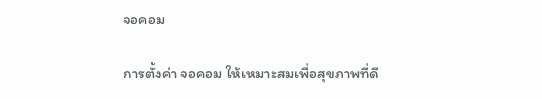จอคอม

การตั้งค่า จอคอม ให้เหมาะสมเพื่อสุขภาพที่ดี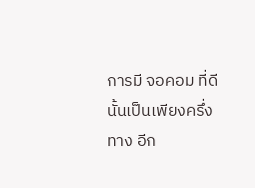การมี จอคอม ที่ดีนั้นเป็นเพียงครึ่งทาง อีก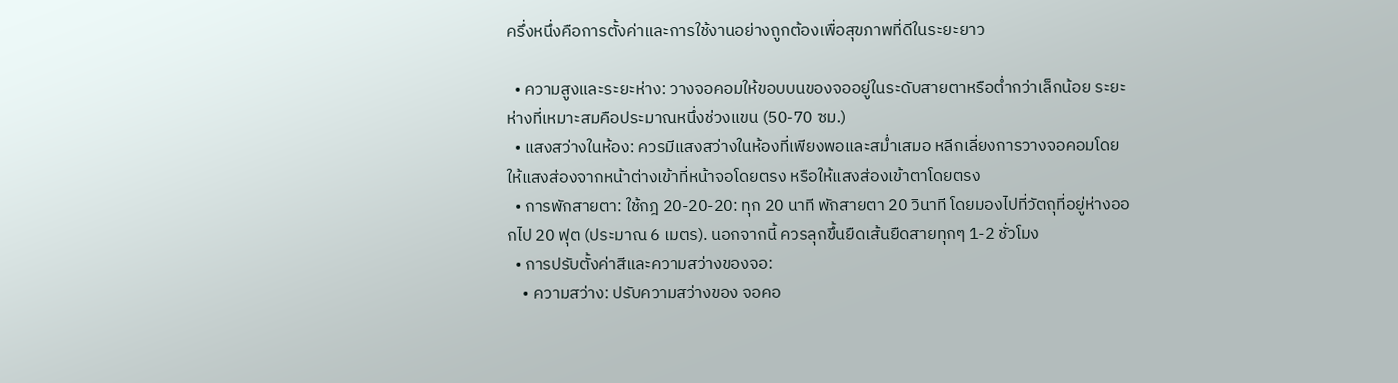ครึ่งหนึ่งคือการตั้งค่าและการใช้งานอย่างถูกต้องเพื่อสุขภาพที่ดีในระยะยาว

  • ความสูงและระยะห่าง: วางจอคอมให้ขอบบนของจออยู่ในระดับสายตาหรือต่ำกว่าเล็กน้อย ระยะห่างที่เหมาะสมคือประมาณหนึ่งช่วงแขน (50-70 ซม.)
  • แสงสว่างในห้อง: ควรมีแสงสว่างในห้องที่เพียงพอและสม่ำเสมอ หลีกเลี่ยงการวางจอคอมโดยให้แสงส่องจากหน้าต่างเข้าที่หน้าจอโดยตรง หรือให้แสงส่องเข้าตาโดยตรง
  • การพักสายตา: ใช้กฎ 20-20-20: ทุก 20 นาที พักสายตา 20 วินาที โดยมองไปที่วัตถุที่อยู่ห่างออกไป 20 ฟุต (ประมาณ 6 เมตร). นอกจากนี้ ควรลุกขึ้นยืดเส้นยืดสายทุกๆ 1-2 ชั่วโมง
  • การปรับตั้งค่าสีและความสว่างของจอ:
    • ความสว่าง: ปรับความสว่างของ จอคอ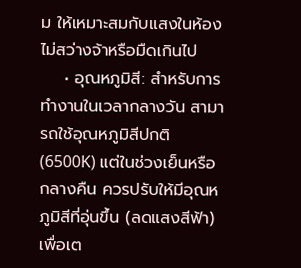ม ให้เหมาะสมกับแสงในห้อง ไม่สว่างจ้าหรือมืดเกินไป
    • อุณหภูมิสี: สำหรับการทำงานในเวลากลางวัน สามารถใช้อุณหภูมิสีปกติ (6500K) แต่ในช่วงเย็นหรือกลางคืน ควรปรับให้มีอุณหภูมิสีที่อุ่นขึ้น (ลดแสงสีฟ้า) เพื่อเต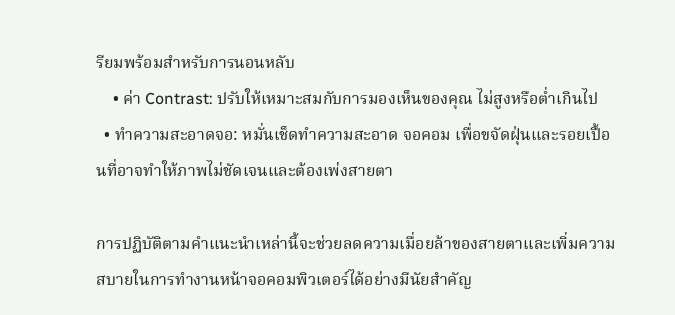รียมพร้อมสำหรับการนอนหลับ
    • ค่า Contrast: ปรับให้เหมาะสมกับการมองเห็นของคุณ ไม่สูงหรือต่ำเกินไป
  • ทำความสะอาดจอ: หมั่นเช็ดทำความสะอาด จอคอม เพื่อขจัดฝุ่นและรอยเปื้อนที่อาจทำให้ภาพไม่ชัดเจนและต้องเพ่งสายตา

การปฏิบัติตามคำแนะนำเหล่านี้จะช่วยลดความเมื่อยล้าของสายตาและเพิ่มความสบายในการทำงานหน้าจอคอมพิวเตอร์ได้อย่างมีนัยสำคัญ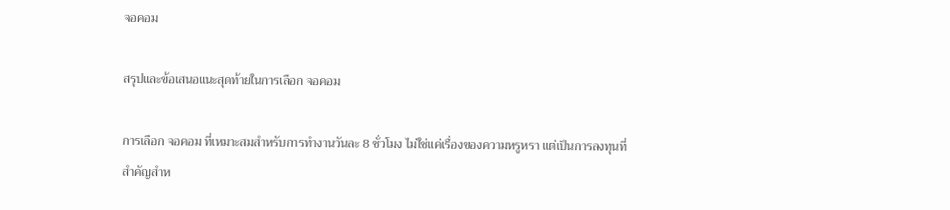จอคอม

สรุปและข้อเสนอแนะสุดท้ายในการเลือก จอคอม

การเลือก จอคอม ที่เหมาะสมสำหรับการทำงานวันละ 8 ชั่วโมง ไม่ใช่แค่เรื่องของความหรูหรา แต่เป็นการลงทุนที่สำคัญสำห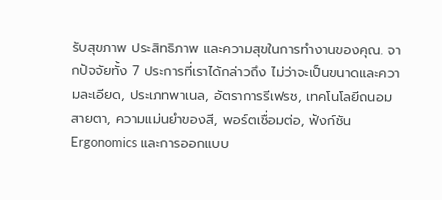รับสุขภาพ ประสิทธิภาพ และความสุขในการทำงานของคุณ. จากปัจจัยทั้ง 7 ประการที่เราได้กล่าวถึง ไม่ว่าจะเป็นขนาดและความละเอียด, ประเภทพาเนล, อัตราการรีเฟรช, เทคโนโลยีถนอมสายตา, ความแม่นยำของสี, พอร์ตเชื่อมต่อ, ฟังก์ชัน Ergonomics และการออกแบบ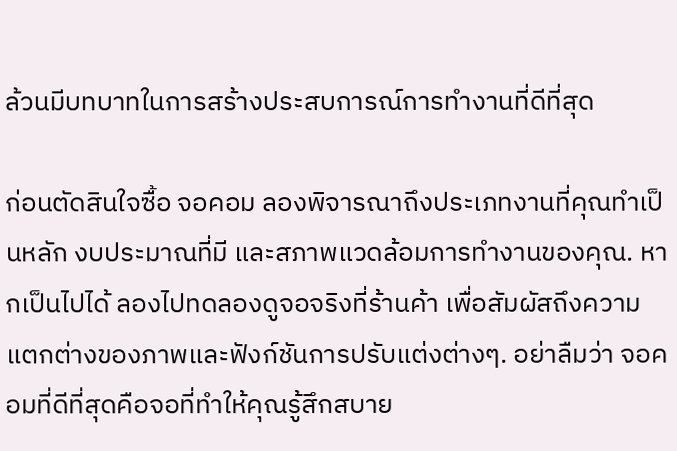ล้วนมีบทบาทในการสร้างประสบการณ์การทำงานที่ดีที่สุด

ก่อนตัดสินใจซื้อ จอคอม ลองพิจารณาถึงประเภทงานที่คุณทำเป็นหลัก งบประมาณที่มี และสภาพแวดล้อมการทำงานของคุณ. หากเป็นไปได้ ลองไปทดลองดูจอจริงที่ร้านค้า เพื่อสัมผัสถึงความแตกต่างของภาพและฟังก์ชันการปรับแต่งต่างๆ. อย่าลืมว่า จอคอมที่ดีที่สุดคือจอที่ทำให้คุณรู้สึกสบาย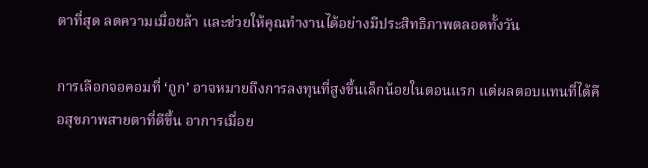ตาที่สุด ลดความเมื่อยล้า และช่วยให้คุณทำงานได้อย่างมีประสิทธิภาพตลอดทั้งวัน

การเลือกจอคอมที่ ‘ถูก’ อาจหมายถึงการลงทุนที่สูงขึ้นเล็กน้อยในตอนแรก แต่ผลตอบแทนที่ได้คือสุขภาพสายตาที่ดีขึ้น อาการเมื่อย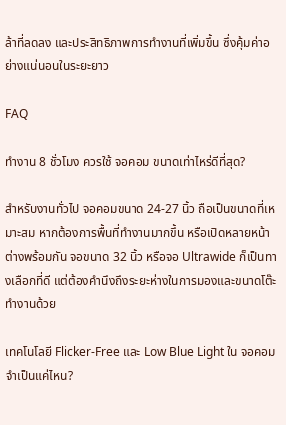ล้าที่ลดลง และประสิทธิภาพการทำงานที่เพิ่มขึ้น ซึ่งคุ้มค่าอย่างแน่นอนในระยะยาว

FAQ

ทำงาน 8 ชั่วโมง ควรใช้ จอคอม ขนาดเท่าไหร่ดีที่สุด?

สำหรับงานทั่วไป จอคอมขนาด 24-27 นิ้ว ถือเป็นขนาดที่เหมาะสม หากต้องการพื้นที่ทำงานมากขึ้น หรือเปิดหลายหน้าต่างพร้อมกัน จอขนาด 32 นิ้ว หรือจอ Ultrawide ก็เป็นทางเลือกที่ดี แต่ต้องคำนึงถึงระยะห่างในการมองและขนาดโต๊ะทำงานด้วย

เทคโนโลยี Flicker-Free และ Low Blue Light ใน จอคอม จำเป็นแค่ไหน?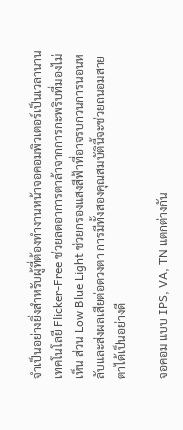จำเป็นอย่างยิ่งสำหรับผู้ที่ต้องทำงานหน้าจอคอมพิวเตอร์เป็นเวลานาน เทคโนโลยี Flicker-Free ช่วยลดอาการตาล้าจากการกะพริบที่มองไม่เห็น ส่วน Low Blue Light ช่วยกรองแสงสีฟ้าที่อาจรบกวนการนอนหลับและส่งผลเสียต่อดวงตา การมีทั้งสองคุณสมบัตินี้จะช่วยถนอมสายตาได้เป็นอย่างดี

จอคอม แบบ IPS, VA, TN แตกต่างกัน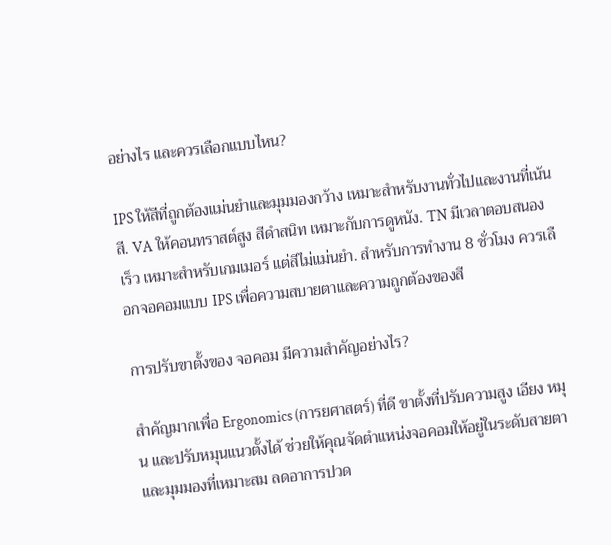อย่างไร และควรเลือกแบบไหน?

IPS ให้สีที่ถูกต้องแม่นยำและมุมมองกว้าง เหมาะสำหรับงานทั่วไปและงานที่เน้นสี. VA ให้คอนทราสต์สูง สีดำสนิท เหมาะกับการดูหนัง. TN มีเวลาตอบสนองเร็ว เหมาะสำหรับเกมเมอร์ แต่สีไม่แม่นยำ. สำหรับการทำงาน 8 ชั่วโมง ควรเลือกจอคอมแบบ IPS เพื่อความสบายตาและความถูกต้องของสี

การปรับขาตั้งของ จอคอม มีความสำคัญอย่างไร?

สำคัญมากเพื่อ Ergonomics (การยศาสตร์) ที่ดี ขาตั้งที่ปรับความสูง เอียง หมุน และปรับหมุนแนวตั้งได้ ช่วยให้คุณจัดตำแหน่งจอคอมให้อยู่ในระดับสายตาและมุมมองที่เหมาะสม ลดอาการปวด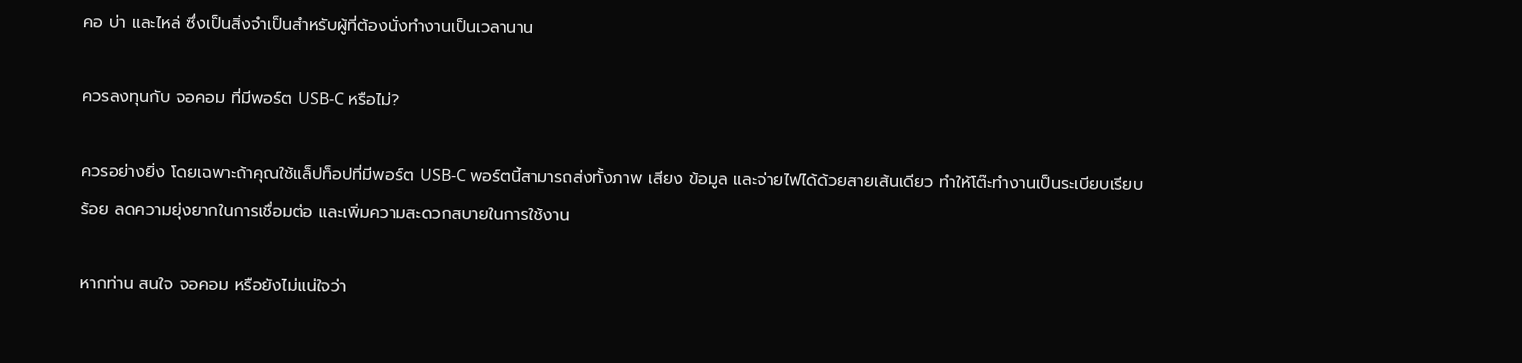คอ บ่า และไหล่ ซึ่งเป็นสิ่งจำเป็นสำหรับผู้ที่ต้องนั่งทำงานเป็นเวลานาน

ควรลงทุนกับ จอคอม ที่มีพอร์ต USB-C หรือไม่?

ควรอย่างยิ่ง โดยเฉพาะถ้าคุณใช้แล็ปท็อปที่มีพอร์ต USB-C พอร์ตนี้สามารถส่งทั้งภาพ เสียง ข้อมูล และจ่ายไฟได้ด้วยสายเส้นเดียว ทำให้โต๊ะทำงานเป็นระเบียบเรียบร้อย ลดความยุ่งยากในการเชื่อมต่อ และเพิ่มความสะดวกสบายในการใช้งาน

หากท่าน สนใจ จอคอม หรือยังไม่แน่ใจว่า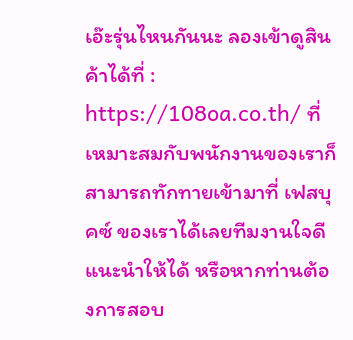เอ๊ะรุ่นไหนกันนะ ลองเข้าดูสินค้าได้ที่ : https://108oa.co.th/ ที่เหมาะสมกับพนักงานของเราก็สามารถทักทายเข้ามาที่ เฟสบุคซ์ ของเราได้เลยทีมงานใจดีแนะนำให้ได้ หรือหากท่านต้องการสอบ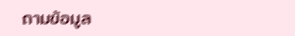ถามข้อมูล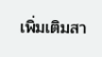เพิ่มเติมสา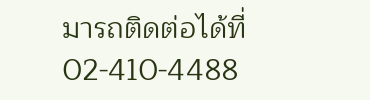มารถติดต่อได้ที่ 02-410-4488